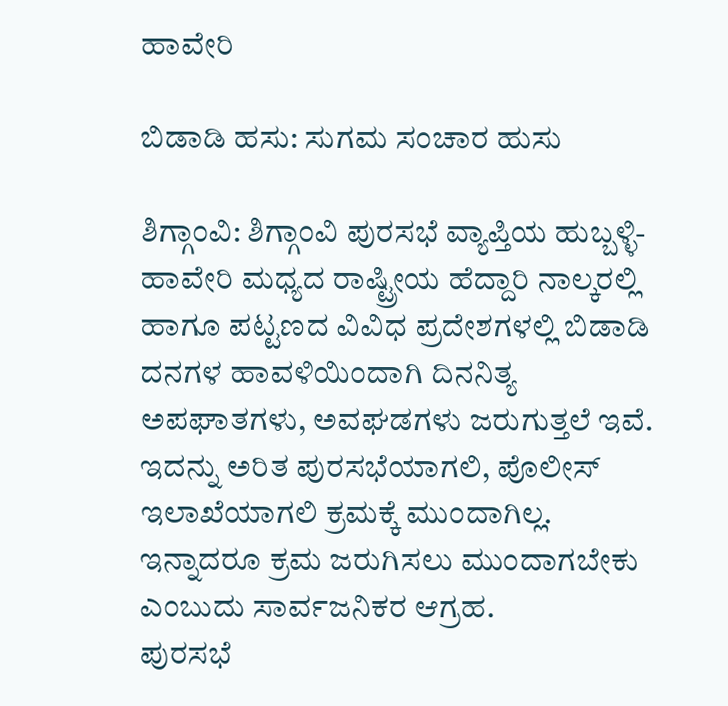ಹಾವೇರಿ

ಬಿಡಾಡಿ ಹಸು: ಸುಗಮ ಸಂಚಾರ ಹುಸು

ಶಿಗ್ಗಾಂವಿ: ಶಿಗ್ಗಾಂವಿ ಪುರಸಭೆ ವ್ಯಾಪ್ತಿಯ ಹುಬ್ಬಳ್ಳಿ-ಹಾವೇರಿ ಮಧ್ಯದ ರಾಷ್ಟ್ರೀಯ ಹೆದ್ದಾರಿ ನಾಲ್ಕರಲ್ಲಿ ಹಾಗೂ ಪಟ್ಟಣದ ವಿವಿಧ ಪ್ರದೇಶಗಳಲ್ಲಿ ಬಿಡಾಡಿ ದನಗಳ ಹಾವಳಿಯಿಂದಾಗಿ ದಿನನಿತ್ಯ ಅಪಘಾತಗಳು, ಅವಘಡಗಳು ಜರುಗುತ್ತಲೆ ಇವೆ. ಇದನ್ನು ಅರಿತ ಪುರಸಭೆಯಾಗಲಿ, ಪೊಲೀಸ್ ಇಲಾಖೆಯಾಗಲಿ ಕ್ರಮಕ್ಕೆ ಮುಂದಾಗಿಲ್ಲ. ಇನ್ನಾದರೂ ಕ್ರಮ ಜರುಗಿಸಲು ಮುಂದಾಗಬೇಕು ಎಂಬುದು ಸಾರ್ವಜನಿಕರ ಆಗ್ರಹ.
ಪುರಸಭೆ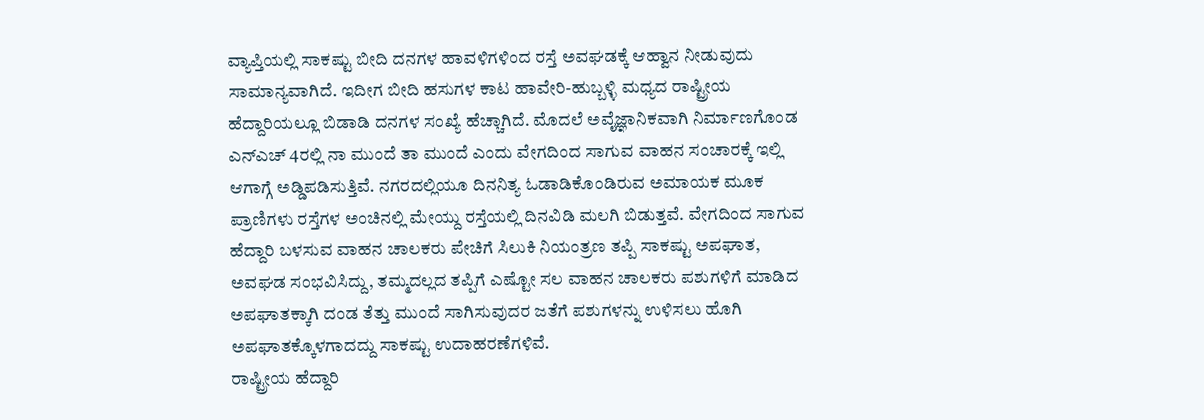ವ್ಯಾಪ್ತಿಯಲ್ಲಿ ಸಾಕಷ್ಟು ಬೀದಿ ದನಗಳ ಹಾವಳಿಗಳಿಂದ ರಸ್ತೆ ಅವಘಡಕ್ಕೆ ಆಹ್ವಾನ ನೀಡುವುದು ಸಾಮಾನ್ಯವಾಗಿದೆ. ಇದೀಗ ಬೀದಿ ಹಸುಗಳ ಕಾಟ ಹಾವೇರಿ-ಹುಬ್ಬಳ್ಳಿ ಮಧ್ಯದ ರಾಷ್ಟ್ರೀಯ ಹೆದ್ದಾರಿಯಲ್ಲೂ ಬಿಡಾಡಿ ದನಗಳ ಸಂಖ್ಯೆ ಹೆಚ್ಚಾಗಿದೆ. ಮೊದಲೆ ಅವೈಜ್ಞಾನಿಕವಾಗಿ ನಿರ್ಮಾಣಗೊಂಡ ಎನ್‌ಎಚ್ 4ರಲ್ಲಿ ನಾ ಮುಂದೆ ತಾ ಮುಂದೆ ಎಂದು ವೇಗದಿಂದ ಸಾಗುವ ವಾಹನ ಸಂಚಾರಕ್ಕೆ ಇಲ್ಲಿ ಆಗಾಗ್ಗೆ ಅಡ್ಡಿಪಡಿಸುತ್ತಿವೆ. ನಗರದಲ್ಲಿಯೂ ದಿನನಿತ್ಯ ಓಡಾಡಿಕೊಂಡಿರುವ ಅಮಾಯಕ ಮೂಕ ಪ್ರಾಣಿಗಳು ರಸ್ತೆಗಳ ಅಂಚಿನಲ್ಲಿ ಮೇಯ್ದು ರಸ್ತೆಯಲ್ಲಿ ದಿನವಿಡಿ ಮಲಗಿ ಬಿಡುತ್ತವೆ. ವೇಗದಿಂದ ಸಾಗುವ ಹೆದ್ದಾರಿ ಬಳಸುವ ವಾಹನ ಚಾಲಕರು ಪೇಚಿಗೆ ಸಿಲುಕಿ ನಿಯಂತ್ರಣ ತಪ್ಪಿ ಸಾಕಷ್ಟು ಅಪಘಾತ, ಅವಘಡ ಸಂಭವಿಸಿದ್ದು, ತಮ್ಮದಲ್ಲದ ತಪ್ಪಿಗೆ ಎಷ್ಟೋ ಸಲ ವಾಹನ ಚಾಲಕರು ಪಶುಗಳಿಗೆ ಮಾಡಿದ ಅಪಘಾತಕ್ಕಾಗಿ ದಂಡ ತೆತ್ತು ಮುಂದೆ ಸಾಗಿಸುವುದರ ಜತೆಗೆ ಪಶುಗಳನ್ನು ಉಳಿಸಲು ಹೊಗಿ ಅಪಘಾತಕ್ಕೊಳಗಾದದ್ದು ಸಾಕಷ್ಟು ಉದಾಹರಣೆಗಳಿವೆ.
ರಾಷ್ಟ್ರೀಯ ಹೆದ್ದಾರಿ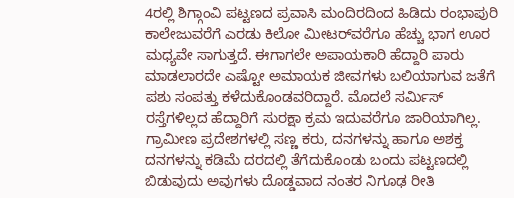4ರಲ್ಲಿ ಶಿಗ್ಗಾಂವಿ ಪಟ್ಟಣದ ಪ್ರವಾಸಿ ಮಂದಿರದಿಂದ ಹಿಡಿದು ರಂಭಾಪುರಿ ಕಾಲೇಜುವರೆಗೆ ಎರಡು ಕಿಲೋ ಮೀಟರ್‌ವರೆಗೂ ಹೆಚ್ಚು ಭಾಗ ಊರ ಮಧ್ಯವೇ ಸಾಗುತ್ತದೆ. ಈಗಾಗಲೇ ಅಪಾಯಕಾರಿ ಹೆದ್ದಾರಿ ಪಾರು ಮಾಡಲಾರದೇ ಎಷ್ಟೋ ಅಮಾಯಕ ಜೀವಗಳು ಬಲಿಯಾಗುವ ಜತೆಗೆ ಪಶು ಸಂಪತ್ತು ಕಳೆದುಕೊಂಡವರಿದ್ದಾರೆ. ಮೊದಲೆ ಸರ್ಮಿಸ್ ರಸ್ತೆಗಳಿಲ್ಲದ ಹೆದ್ದಾರಿಗೆ ಸುರಕ್ಷಾ ಕ್ರಮ ಇದುವರೆಗೂ ಜಾರಿಯಾಗಿಲ್ಲ. ಗ್ರಾಮೀಣ ಪ್ರದೇಶಗಳಲ್ಲಿ ಸಣ್ಣ ಕರು, ದನಗಳನ್ನು ಹಾಗೂ ಅಶಕ್ತ ದನಗಳನ್ನು ಕಡಿಮೆ ದರದಲ್ಲಿ ತೆಗೆದುಕೊಂಡು ಬಂದು ಪಟ್ಟಣದಲ್ಲಿ ಬಿಡುವುದು ಅವುಗಳು ದೊಡ್ಡವಾದ ನಂತರ ನಿಗೂಢ ರೀತಿ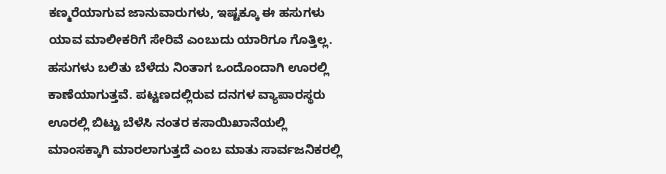ಕಣ್ಮರೆಯಾಗುವ ಜಾನುವಾರುಗಳು, ಇಷ್ಟಕ್ಕೂ ಈ ಹಸುಗಳು ಯಾವ ಮಾಲೀಕರಿಗೆ ಸೇರಿವೆ ಎಂಬುದು ಯಾರಿಗೂ ಗೊತ್ತಿಲ್ಲ. ಹಸುಗಳು ಬಲಿತು ಬೆಳೆದು ನಿಂತಾಗ ಒಂದೊಂದಾಗಿ ಊರಲ್ಲಿ ಕಾಣೆಯಾಗುತ್ತವೆ. ಪಟ್ಟಣದಲ್ಲಿರುವ ದನಗಳ ವ್ಯಾಪಾರಸ್ಥರು ಊರಲ್ಲಿ ಬಿಟ್ಟು ಬೆಳೆಸಿ ನಂತರ ಕಸಾಯಿಖಾನೆಯಲ್ಲಿ ಮಾಂಸಕ್ಕಾಗಿ ಮಾರಲಾಗುತ್ತದೆ ಎಂಬ ಮಾತು ಸಾರ್ವಜನಿಕರಲ್ಲಿ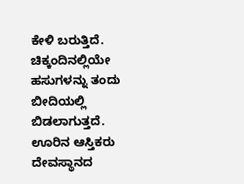ಕೇಳಿ ಬರುತ್ತಿದೆ.
ಚಿಕ್ಕಂದಿನಲ್ಲಿಯೇ ಹಸುಗಳನ್ನು ತಂದು ಬೀದಿಯಲ್ಲಿ ಬಿಡಲಾಗುತ್ತದೆ. ಊರಿನ ಆಸ್ತಿಕರು ದೇವಸ್ಥಾನದ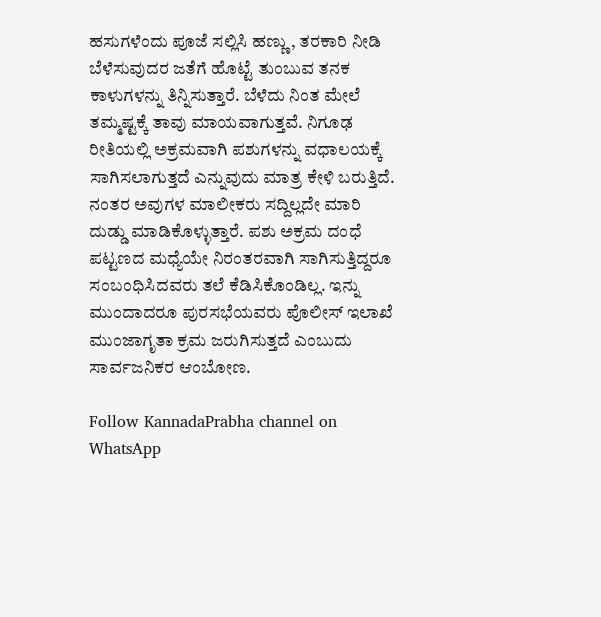ಹಸುಗಳೆಂದು ಪೂಜೆ ಸಲ್ಲಿಸಿ ಹಣ್ಣು, ತರಕಾರಿ ನೀಡಿ ಬೆಳೆಸುವುದರ ಜತೆಗೆ ಹೊಟ್ಟೆ ತುಂಬುವ ತನಕ ಕಾಳುಗಳನ್ನು ತಿನ್ನಿಸುತ್ತಾರೆ. ಬೆಳೆದು ನಿಂತ ಮೇಲೆ ತಮ್ಮಷ್ಟಕ್ಕೆ ತಾವು ಮಾಯವಾಗುತ್ತವೆ. ನಿಗೂಢ ರೀತಿಯಲ್ಲಿ ಅಕ್ರಮವಾಗಿ ಪಶುಗಳನ್ನು ವಧಾಲಯಕ್ಕೆ ಸಾಗಿಸಲಾಗುತ್ತದೆ ಎನ್ನುವುದು ಮಾತ್ರ ಕೇಳಿ ಬರುತ್ತಿದೆ. ನಂತರ ಅವುಗಳ ಮಾಲೀಕರು ಸದ್ದಿಲ್ಲದೇ ಮಾರಿ ದುಡ್ಡು ಮಾಡಿಕೊಳ್ಳುತ್ತಾರೆ. ಪಶು ಅಕ್ರಮ ದಂಧೆ ಪಟ್ಟಣದ ಮಧ್ಯೆಯೇ ನಿರಂತರವಾಗಿ ಸಾಗಿಸುತ್ತಿದ್ದರೂ ಸಂಬಂಧಿಸಿದವರು ತಲೆ ಕೆಡಿಸಿಕೊಂಡಿಲ್ಲ. ಇನ್ನು ಮುಂದಾದರೂ ಪುರಸಭೆಯವರು ಪೊಲೀಸ್ ಇಲಾಖೆ ಮುಂಜಾಗೃತಾ ಕ್ರಮ ಜರುಗಿಸುತ್ತದೆ ಎಂಬುದು ಸಾರ್ವಜನಿಕರ ಆಂಬೋಣ.

Follow KannadaPrabha channel on WhatsApp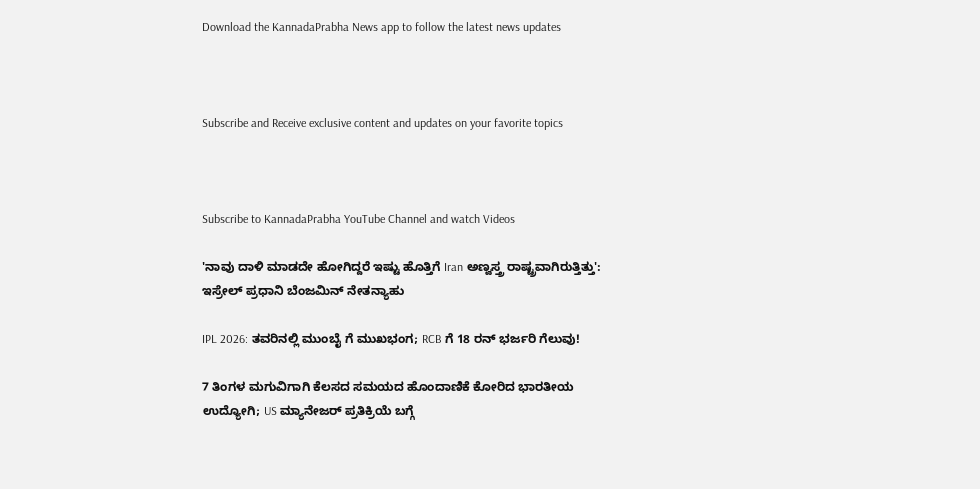Download the KannadaPrabha News app to follow the latest news updates



Subscribe and Receive exclusive content and updates on your favorite topics



Subscribe to KannadaPrabha YouTube Channel and watch Videos

'ನಾವು ದಾಳಿ ಮಾಡದೇ ಹೋಗಿದ್ದರೆ ಇಷ್ಟು ಹೊತ್ತಿಗೆ Iran ಅಣ್ವಸ್ತ್ರ ರಾಷ್ಟ್ರವಾಗಿರುತ್ತಿತ್ತು': ಇಸ್ರೇಲ್ ಪ್ರಧಾನಿ ಬೆಂಜಮಿನ್ ನೇತನ್ಯಾಹು

IPL 2026: ತವರಿನಲ್ಲಿ ಮುಂಬೈ ಗೆ ಮುಖಭಂಗ; RCB ಗೆ 18 ರನ್ ಭರ್ಜರಿ ಗೆಲುವು!

7 ತಿಂಗಳ ಮಗುವಿಗಾಗಿ ಕೆಲಸದ ಸಮಯದ ಹೊಂದಾಣಿಕೆ ಕೋರಿದ ಭಾರತೀಯ ಉದ್ಯೋಗಿ; US ಮ್ಯಾನೇಜರ್ ಪ್ರತಿಕ್ರಿಯೆ ಬಗ್ಗೆ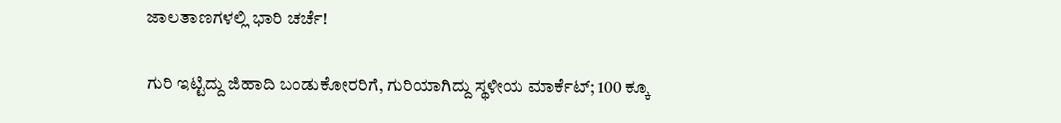ಜಾಲತಾಣಗಳಲ್ಲಿ ಭಾರಿ ಚರ್ಚೆ!

ಗುರಿ ಇಟ್ಟಿದ್ದು ಜಿಹಾದಿ ಬಂಡುಕೋರರಿಗೆ, ಗುರಿಯಾಗಿದ್ದು ಸ್ಥಳೀಯ ಮಾರ್ಕೆಟ್; 100 ಕ್ಕೂ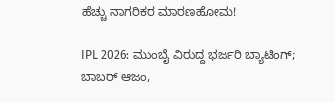ಹೆಚ್ಚು ನಾಗರಿಕರ ಮಾರಣಹೋಮ!

IPL 2026: ಮುಂಬೈ ವಿರುದ್ದ ಭರ್ಜರಿ ಬ್ಯಾಟಿಂಗ್; ಬಾಬರ್ ಆಜಂ,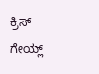ಕ್ರಿಸ್ ಗೇಯ್ಲ್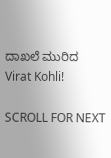ದಾಖಲೆ ಮುರಿದ Virat Kohli!

SCROLL FOR NEXT